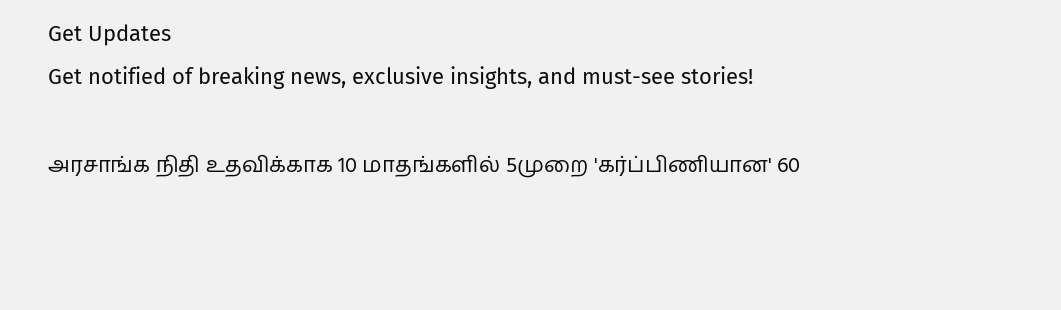Get Updates
Get notified of breaking news, exclusive insights, and must-see stories!

அரசாங்க நிதி உதவிக்காக 10 மாதங்களில் 5முறை 'கர்ப்பிணியான' 60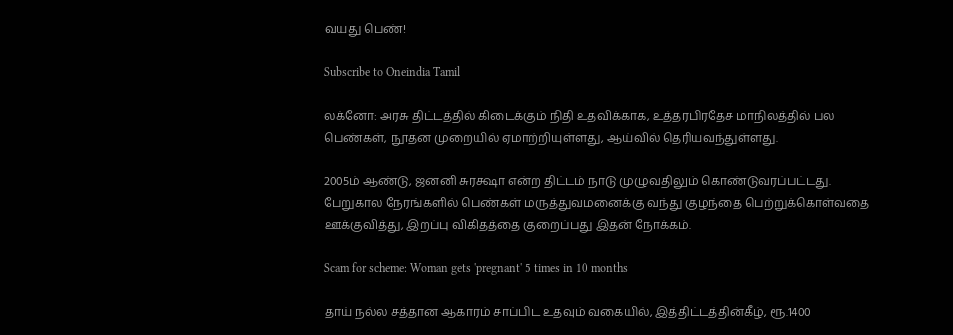வயது பெண்!

Subscribe to Oneindia Tamil

லக்னோ: அரசு திட்டத்தில் கிடைக்கும் நிதி உதவிக்காக, உத்தரபிரதேச மாநிலத்தில் பல பெண்கள், நூதன முறையில் ஏமாற்றியுள்ளது, ஆய்வில் தெரியவந்துள்ளது.

2005ம் ஆண்டு, ஜனனி சுரக்ஷா என்ற திட்டம் நாடு முழுவதிலும் கொண்டுவரப்பட்டது. பேறுகால நேரங்களில் பெண்கள் மருத்துவமனைக்கு வந்து குழந்தை பெற்றுக்கொள்வதை ஊக்குவித்து, இறப்பு விகிதத்தை குறைப்பது இதன் நோக்கம்.

Scam for scheme: Woman gets 'pregnant' 5 times in 10 months

தாய் நல்ல சத்தான ஆகாரம் சாப்பிட உதவும் வகையில், இத்திட்டத்தின்கீழ், ரூ.1400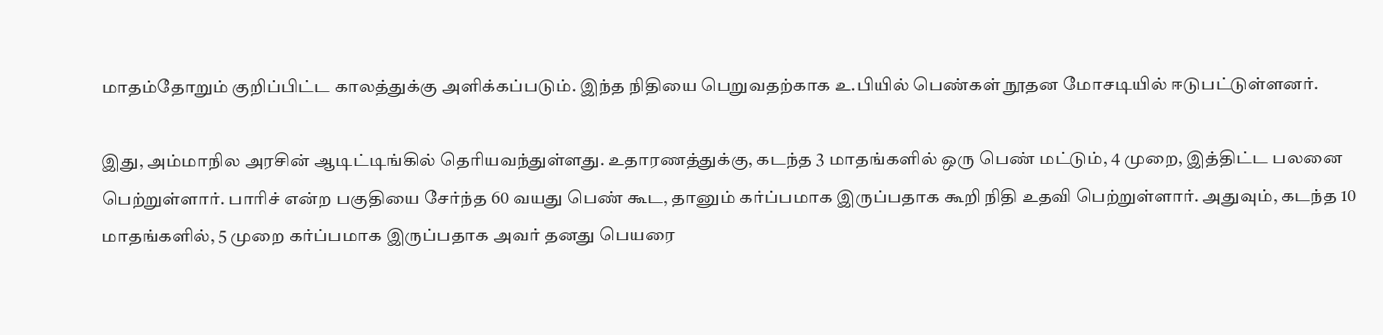மாதம்தோறும் குறிப்பிட்ட காலத்துக்கு அளிக்கப்படும். இந்த நிதியை பெறுவதற்காக உ.பியில் பெண்கள் நூதன மோசடியில் ஈடுபட்டுள்ளனர்.

இது, அம்மாநில அரசின் ஆடிட்டிங்கில் தெரியவந்துள்ளது. உதாரணத்துக்கு, கடந்த 3 மாதங்களில் ஒரு பெண் மட்டும், 4 முறை, இத்திட்ட பலனை பெற்றுள்ளார். பாரிச் என்ற பகுதியை சேர்ந்த 60 வயது பெண் கூட, தானும் கர்ப்பமாக இருப்பதாக கூறி நிதி உதவி பெற்றுள்ளார். அதுவும், கடந்த 10 மாதங்களில், 5 முறை கர்ப்பமாக இருப்பதாக அவர் தனது பெயரை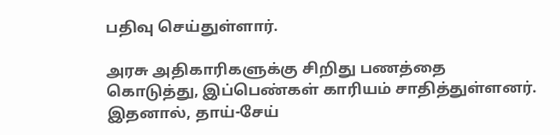பதிவு செய்துள்ளார்.

அரசு அதிகாரிகளுக்கு சிறிது பணத்தை கொடுத்து, இப்பெண்கள் காரியம் சாதித்துள்ளனர். இதனால், தாய்-சேய்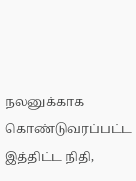நலனுக்காக கொண்டுவரப்பட்ட இத்திட்ட நிதி,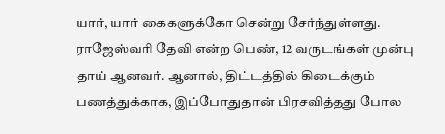யார், யார் கைகளுக்கோ சென்று சேர்ந்துள்ளது. ராஜேஸ்வரி தேவி என்ற பெண், 12 வருடங்கள் முன்பு தாய் ஆனவர். ஆனால், திட்டத்தில் கிடைக்கும் பணத்துக்காக, இப்போதுதான் பிரசவித்தது போல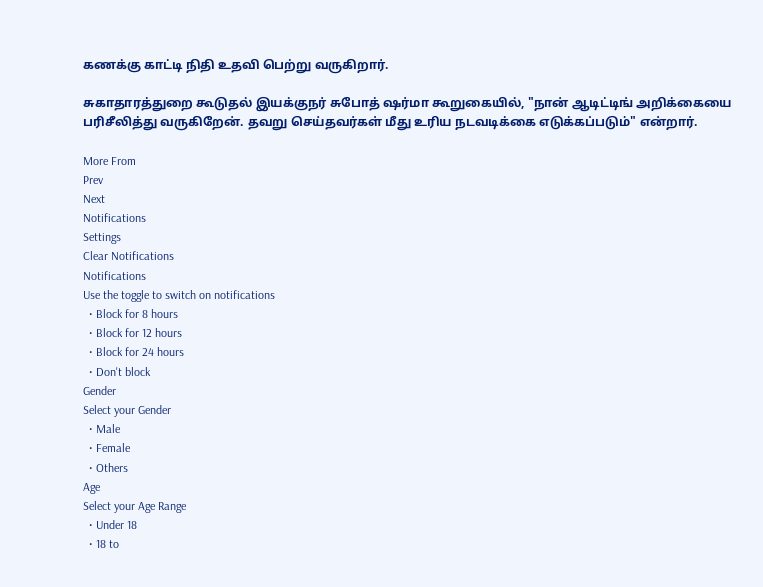கணக்கு காட்டி நிதி உதவி பெற்று வருகிறார்.

சுகாதாரத்துறை கூடுதல் இயக்குநர் சுபோத் ஷர்மா கூறுகையில், "நான் ஆடிட்டிங் அறிக்கையை பரிசீலித்து வருகிறேன். தவறு செய்தவர்கள் மீது உரிய நடவடிக்கை எடுக்கப்படும்" என்றார்.

More From
Prev
Next
Notifications
Settings
Clear Notifications
Notifications
Use the toggle to switch on notifications
  • Block for 8 hours
  • Block for 12 hours
  • Block for 24 hours
  • Don't block
Gender
Select your Gender
  • Male
  • Female
  • Others
Age
Select your Age Range
  • Under 18
  • 18 to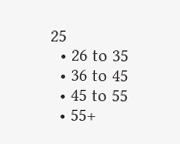25
  • 26 to 35
  • 36 to 45
  • 45 to 55
  • 55+